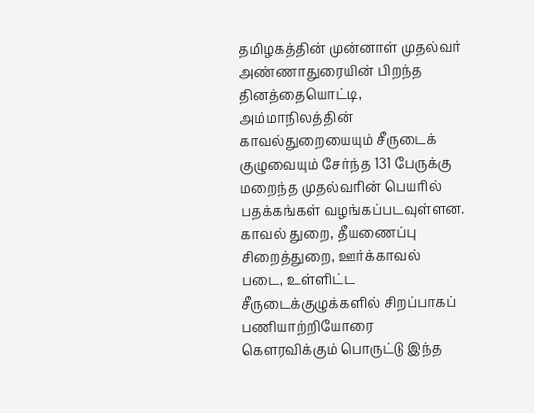தமிழகத்தின் முன்னாள் முதல்வர் அண்ணாதுரையின் பிறந்த தினத்தையொட்டி, அம்மாநிலத்தின் காவல்துறையையும் சீருடைக் குழுவையும் சேர்ந்த 131 பேருக்கு மறைந்த முதல்வரின் பெயரில் பதக்கங்கள் வழங்கப்படவுள்ளன.
காவல் துறை, தீயணைப்பு சிறைத்துறை, ஊர்க்காவல் படை, உள்ளிட்ட சீருடைக்குழுக்களில் சிறப்பாகப் பணியாற்றியோரை கௌரவிக்கும் பொருட்டு இந்த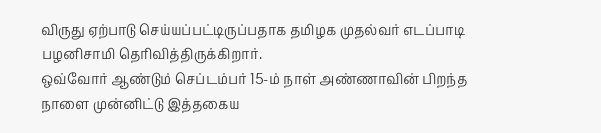விருது ஏற்பாடு செய்யப்பட்டிருப்பதாக தமிழக முதல்வர் எடப்பாடி பழனிசாமி தெரிவித்திருக்கிறார்.
ஒவ்வோர் ஆண்டும் செப்டம்பர் 15-ம் நாள் அண்ணாவின் பிறந்த நாளை முன்னிட்டு இத்தகைய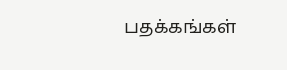பதக்கங்கள்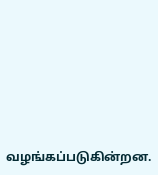வழங்கப்படுகின்றன.